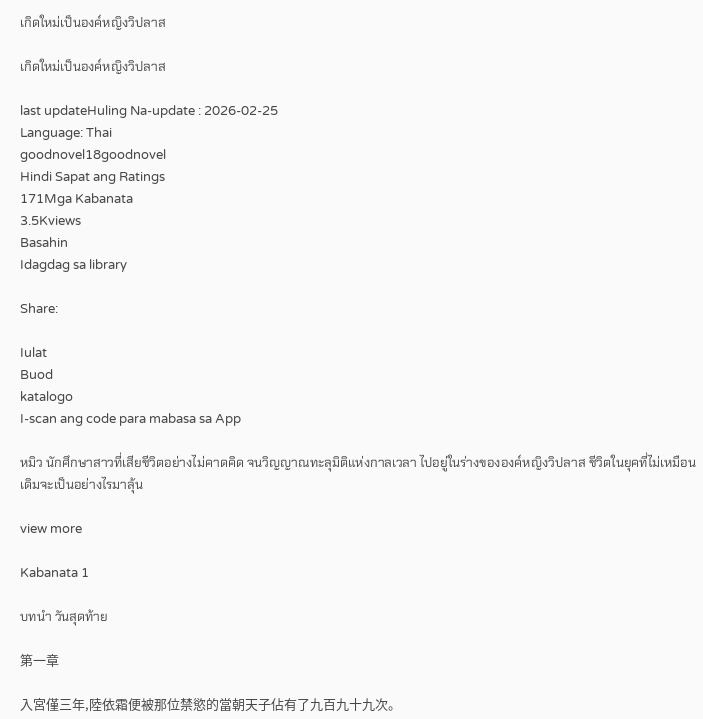เกิดใหม่เป็นองค์หญิงวิปลาส

เกิดใหม่เป็นองค์หญิงวิปลาส

last updateHuling Na-update : 2026-02-25
Language: Thai
goodnovel18goodnovel
Hindi Sapat ang Ratings
171Mga Kabanata
3.5Kviews
Basahin
Idagdag sa library

Share:

Iulat
Buod
katalogo
I-scan ang code para mabasa sa App

หมิว นักศึกษาสาวที่เสียชีวิตอย่างไม่คาดคิด จนวิญญาณทะลุมิติแห่งกาลเวลา ไปอยู่ในร่างขององค์หญิงวิปลาส ชีวิตในยุคที่ไม่เหมือนเดิมจะเป็นอย่างไรมาลุ้น

view more

Kabanata 1

บทนำ วันสุดท้าย

第一章

入宮僅三年,陸依霜便被那位禁慾的當朝天子佔有了九百九十九次。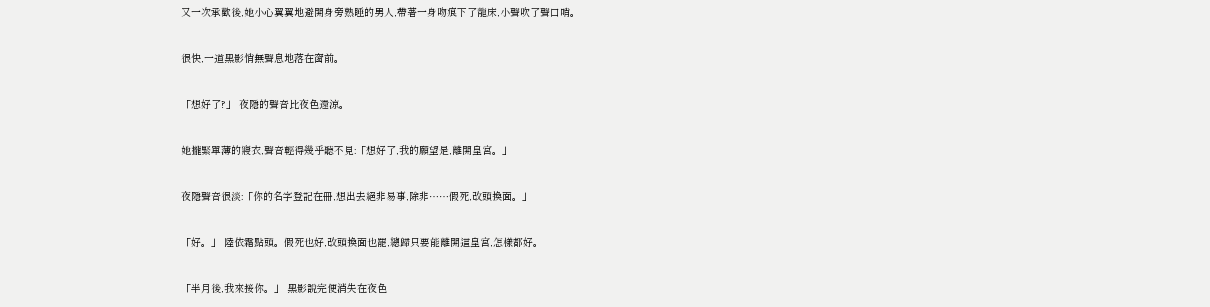又一次承歡後,她小心翼翼地避開身旁熟睡的男人,帶著一身吻痕下了龍床,小聲吹了聲口哨。

很快,一道黑影悄無聲息地落在窗前。

「想好了?」 夜隱的聲音比夜色還涼。

她攏緊單薄的寢衣,聲音輕得幾乎聽不見:「想好了,我的願望是,離開皇宮。」

夜隱聲音很淡:「你的名字登記在冊,想出去絕非易事,除非……假死,改頭換面。」

「好。」 陸依霜點頭。假死也好,改頭換面也罷,總歸只要能離開這皇宮,怎樣都好。

「半月後,我來接你。」 黑影說完便消失在夜色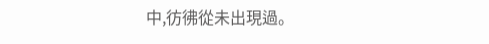中,彷彿從未出現過。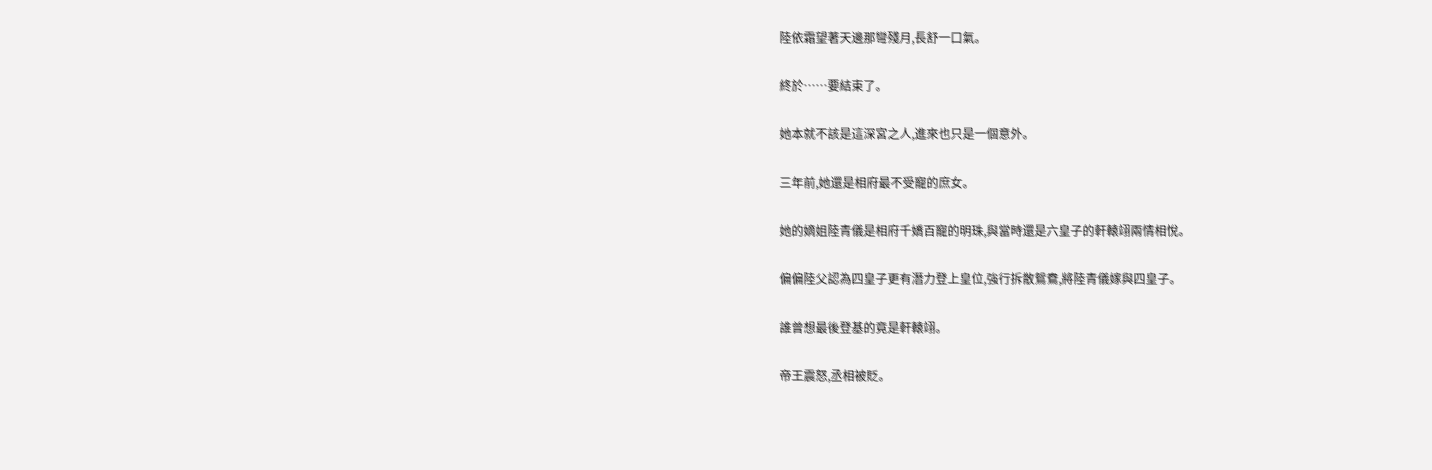陸依霜望著天邊那彎殘月,長舒一口氣。

終於……要結束了。

她本就不該是這深宮之人,進來也只是一個意外。

三年前,她還是相府最不受寵的庶女。

她的嫡姐陸青儀是相府千嬌百寵的明珠,與當時還是六皇子的軒轅翊兩情相悅。

偏偏陸父認為四皇子更有潛力登上皇位,強行拆散鴛鴦,將陸青儀嫁與四皇子。

誰曾想最後登基的竟是軒轅翊。

帝王震怒,丞相被貶。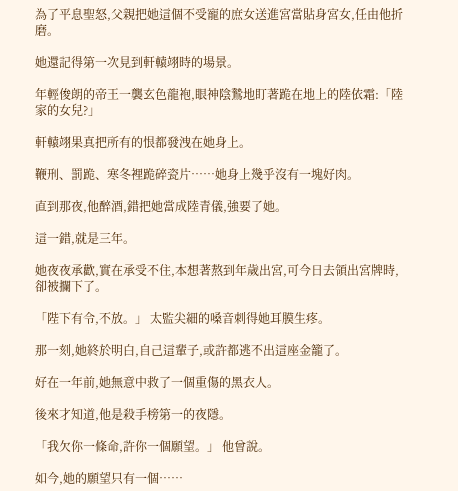為了平息聖怒,父親把她這個不受寵的庶女送進宮當貼身宮女,任由他折磨。

她還記得第一次見到軒轅翊時的場景。

年輕俊朗的帝王一襲玄色龍袍,眼神陰鷙地盯著跪在地上的陸依霜:「陸家的女兒?」

軒轅翊果真把所有的恨都發洩在她身上。

鞭刑、罰跪、寒冬裡跪碎瓷片……她身上幾乎沒有一塊好肉。

直到那夜,他醉酒,錯把她當成陸青儀,強要了她。

這一錯,就是三年。

她夜夜承歡,實在承受不住,本想著熬到年歲出宮,可今日去領出宮牌時,卻被攔下了。

「陛下有令,不放。」 太監尖細的嗓音刺得她耳膜生疼。

那一刻,她終於明白,自己這輩子,或許都逃不出這座金籠了。

好在一年前,她無意中救了一個重傷的黑衣人。

後來才知道,他是殺手榜第一的夜隱。

「我欠你一條命,許你一個願望。」 他曾說。

如今,她的願望只有一個……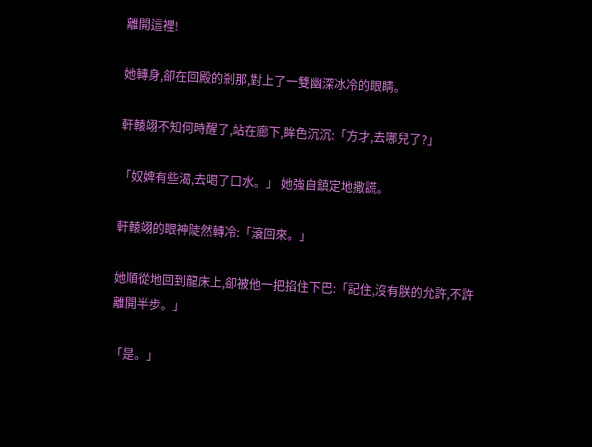離開這裡!

她轉身,卻在回殿的剎那,對上了一雙幽深冰冷的眼睛。

軒轅翊不知何時醒了,站在廊下,眸色沉沉:「方才,去哪兒了?」

「奴婢有些渴,去喝了口水。」 她強自鎮定地撒謊。

軒轅翊的眼神陡然轉冷:「滾回來。」

她順從地回到龍床上,卻被他一把掐住下巴:「記住,沒有朕的允許,不許離開半步。」

「是。」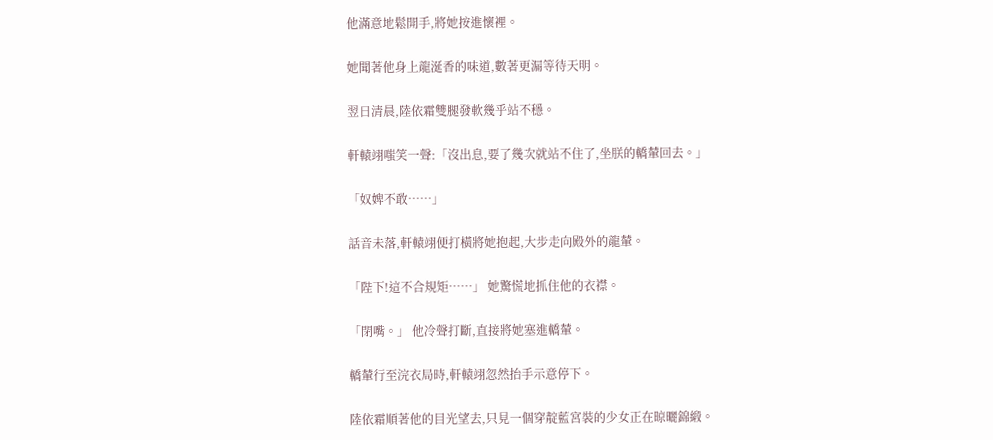他滿意地鬆開手,將她按進懷裡。

她聞著他身上龍涎香的味道,數著更漏等待天明。

翌日清晨,陸依霜雙腿發軟幾乎站不穩。

軒轅翊嗤笑一聲:「沒出息,要了幾次就站不住了,坐朕的轎輦回去。」

「奴婢不敢……」

話音未落,軒轅翊便打橫將她抱起,大步走向殿外的龍輦。

「陛下!這不合規矩……」 她驚慌地抓住他的衣襟。

「閉嘴。」 他冷聲打斷,直接將她塞進轎輦。

轎輦行至浣衣局時,軒轅翊忽然抬手示意停下。

陸依霜順著他的目光望去,只見一個穿靛藍宮裝的少女正在晾曬錦緞。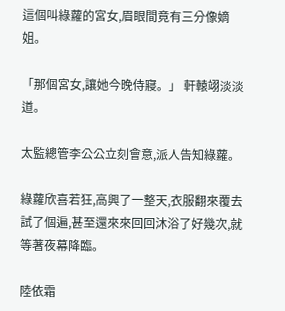這個叫綠蘿的宮女,眉眼間竟有三分像嫡姐。

「那個宮女,讓她今晚侍寢。」 軒轅翊淡淡道。

太監總管李公公立刻會意,派人告知綠蘿。

綠蘿欣喜若狂,高興了一整天,衣服翻來覆去試了個遍,甚至還來來回回沐浴了好幾次,就等著夜幕降臨。

陸依霜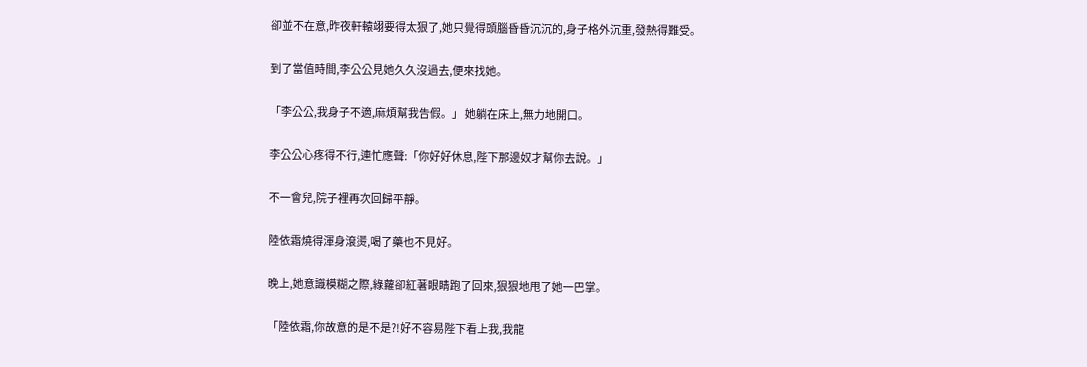卻並不在意,昨夜軒轅翊要得太狠了,她只覺得頭腦昏昏沉沉的,身子格外沉重,發熱得難受。

到了當值時間,李公公見她久久沒過去,便來找她。

「李公公,我身子不適,麻煩幫我告假。」 她躺在床上,無力地開口。

李公公心疼得不行,連忙應聲:「你好好休息,陛下那邊奴才幫你去說。」

不一會兒,院子裡再次回歸平靜。

陸依霜燒得渾身滾燙,喝了藥也不見好。

晚上,她意識模糊之際,綠蘿卻紅著眼睛跑了回來,狠狠地甩了她一巴掌。

「陸依霜,你故意的是不是?!好不容易陛下看上我,我龍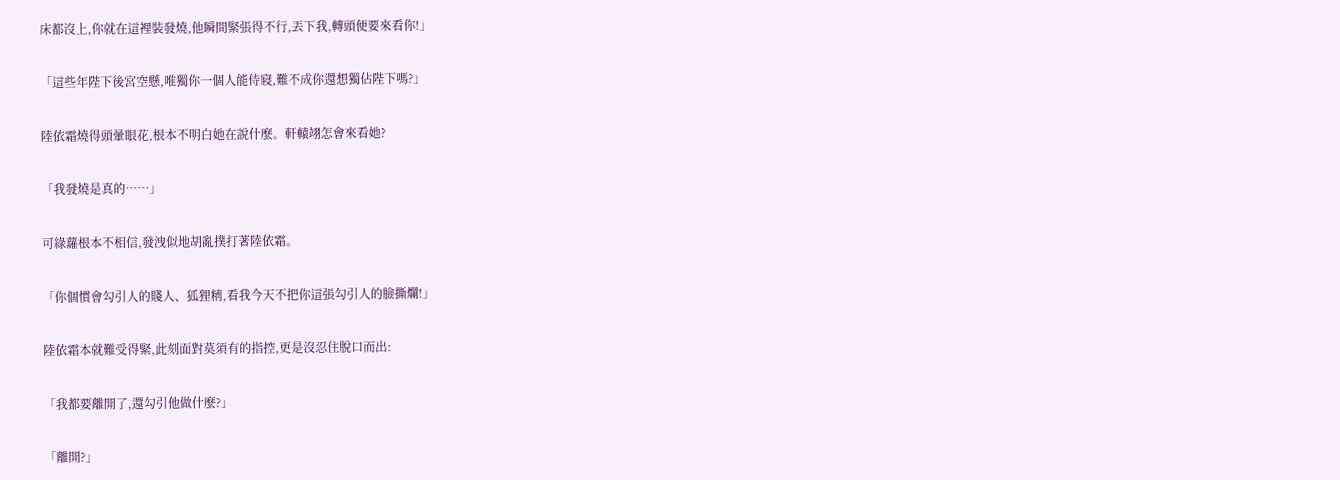床都沒上,你就在這裡裝發燒,他瞬間緊張得不行,丟下我,轉頭便要來看你!」

「這些年陛下後宮空懸,唯獨你一個人能侍寢,難不成你還想獨佔陛下嗎?」

陸依霜燒得頭暈眼花,根本不明白她在說什麼。軒轅翊怎會來看她?

「我發燒是真的……」

可綠蘿根本不相信,發洩似地胡亂撲打著陸依霜。

「你個慣會勾引人的賤人、狐狸精,看我今天不把你這張勾引人的臉撕爛!」

陸依霜本就難受得緊,此刻面對莫須有的指控,更是沒忍住脫口而出:

「我都要離開了,還勾引他做什麼?」

「離開?」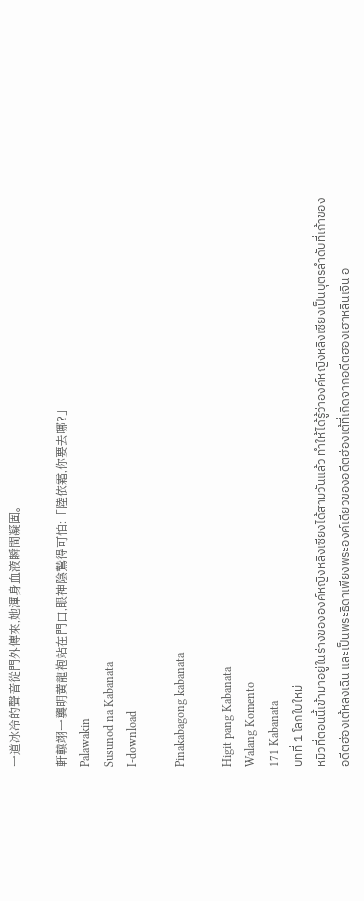一道冰冷的聲音從門外傳來,她渾身血液瞬間凝固。

軒轅翊一襲明黃龍袍站在門口,眼神陰鷙得可怕:「陸依霜,你要去哪?」
Palawakin
Susunod na Kabanata
I-download

Pinakabagong kabanata

Higit pang Kabanata
Walang Komento
171 Kabanata
บทที่ 1 โลกใบใหม่
หมิวที่ตอนนี้เข้ามาอยู่ในร่างขององค์หญิงหลิงเซียงได้สามวันแล้ว ทำให้ได้รู้ว่าองค์หญิงหลิงเซียงเป็นบุตรลำดับที่เก้าของอดีตฮ่องเต้หลงเฉิน และเป็นพระธิดาเพียงพระองค์เดียวของอดีตฮ่องเต้ที่เกิดจากอดีตฮองเฮาหลินเจิน อ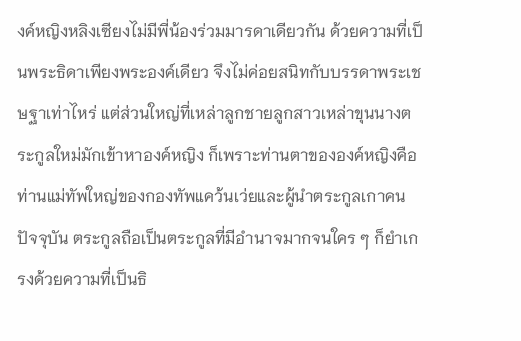งค์หญิงหลิงเซียงไม่มีพี่น้องร่วมมารดาเดียวกัน ด้วยความที่เป็นพระธิดาเพียงพระองค์เดียว จึงไม่ค่อยสนิทกับบรรดาพระเชษฐาเท่าไหร่ แต่ส่วนใหญ่ที่เหล่าลูกชายลูกสาวเหล่าขุนนางตระกูลใหม่มักเข้าหาองค์หญิง ก็เพราะท่านตาขององค์หญิงคือท่านแม่ทัพใหญ่ของกองทัพแคว้นเว่ยและผู้นำตระกูลเกาคนปัจจุบัน ตระกูลถือเป็นตระกูลที่มีอำนาจมากจนใคร ๆ ก็ยำเกรงด้วยความที่เป็นธิ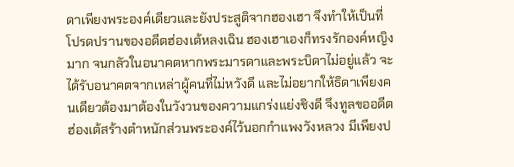ดาเพียงพระองค์เดียวและยังประสูติจากฮองเฮา จึงทำให้เป็นที่โปรดปรานของอดีตฮ่องเต้หลงเฉิน ฮองเฮาเองก็ทรงรักองค์หญิงมาก จนกลัวในอนาคตหากพระมารดาและพระบิดาไม่อยู่แล้ว จะได้รับอนาคตจากเหล่าผู้คนที่ไม่หวังดี และไม่อยากให้ธิดาเพียงคนเดียวต้องมาต้องในวังวนของความแกร่งแย่งชิงดี จึงทูลขออดีตฮ่องเต้สร้างตำหนักส่วนพระองค์ไว้นอกกำแพงวังหลวง มีเพียงป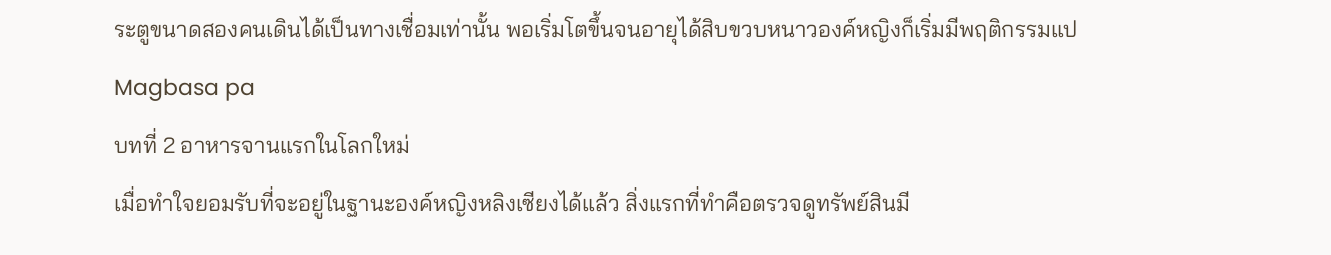ระตูขนาดสองคนเดินได้เป็นทางเชื่อมเท่านั้น พอเริ่มโตขึ้นจนอายุได้สิบขวบหนาวองค์หญิงก็เริ่มมีพฤติกรรมแป
Magbasa pa
บทที่ 2 อาหารจานแรกในโลกใหม่
เมื่อทำใจยอมรับที่จะอยู่ในฐานะองค์หญิงหลิงเซียงได้แล้ว สิ่งแรกที่ทำคือตรวจดูทรัพย์สินมี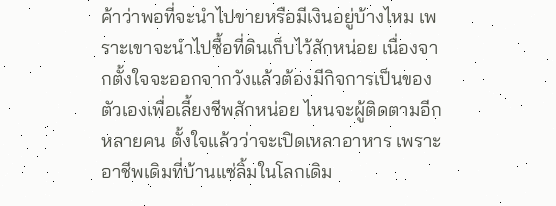ค้าว่าพอที่จะนำไปขายหรือมีเงินอยู่บ้างไหม เพราะเขาจะนำไปซื้อที่ดินเก็บไว้สักหน่อย เนื่องจากตั้งใจจะออกจากวังแล้วต้องมีกิจการเป็นของตัวเองเพื่อเลี้ยงชีพสักหน่อย ไหนจะผู้ติดตามอีกหลายคน ตั้งใจแล้วว่าจะเปิดเหลาอาหาร เพราะอาชีพเดิมที่บ้านแซ่ลิ้มในโลกเดิม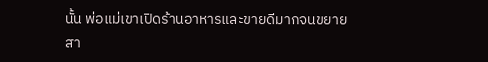นั้น พ่อแม่เขาเปิดร้านอาหารและขายดีมากจนขยายสา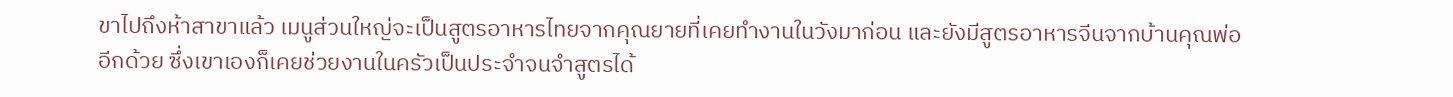ขาไปถึงห้าสาขาแล้ว เมนูส่วนใหญ่จะเป็นสูตรอาหารไทยจากคุณยายที่เคยทำงานในวังมาก่อน และยังมีสูตรอาหารจีนจากบ้านคุณพ่ออีกด้วย ซึ่งเขาเองก็เคยช่วยงานในครัวเป็นประจำจนจำสูตรได้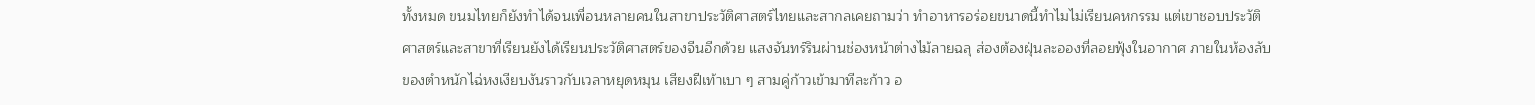ทั้งหมด ขนมไทยก็ยังทำได้จนเพื่อนหลายคนในสาขาประวัติศาสตร์ไทยและสากลเคยถามว่า ทำอาหารอร่อยขนาดนี้ทำไมไม่เรียนคหกรรม แต่เขาชอบประวัติศาสตร์และสาขาที่เรียนยังได้เรียนประวัติศาสตร์ของจีนอีกด้วย แสงจันทร์รินผ่านช่องหน้าต่างไม้ลายฉลุ ส่องต้องฝุ่นละอองที่ลอยฟุ้งในอากาศ ภายในห้องลับของตำหนักไฉ่หงเงียบงันราวกับเวลาหยุดหมุน เสียงฝีเท้าเบา ๆ สามคู่ก้าวเข้ามาทีละก้าว อ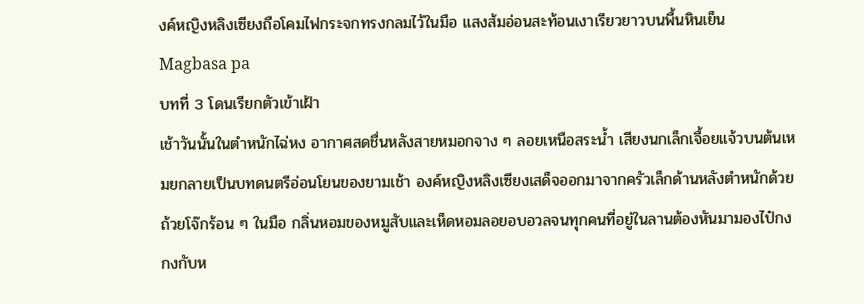งค์หญิงหลิงเซียงถือโคมไฟกระจกทรงกลมไว้ในมือ แสงส้มอ่อนสะท้อนเงาเรียวยาวบนพื้นหินเย็น
Magbasa pa
บทที่ 3 โดนเรียกตัวเข้าเฝ้า
เช้าวันนั้นในตำหนักไฉ่หง อากาศสดชื่นหลังสายหมอกจาง ๆ ลอยเหนือสระน้ำ เสียงนกเล็กเจื้อยแจ้วบนต้นเหมยกลายเป็นบทดนตรีอ่อนโยนของยามเช้า องค์หญิงหลิงเซียงเสด็จออกมาจากครัวเล็กด้านหลังตำหนักด้วยถ้วยโจ๊กร้อน ๆ ในมือ กลิ่นหอมของหมูสับและเห็ดหอมลอยอบอวลจนทุกคนที่อยู่ในลานต้องหันมามองไป๋กงกงกับห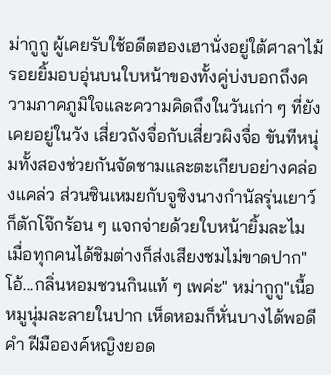ม่ากูกู ผู้เคยรับใช้อดีตฮองเฮานั่งอยู่ใต้ศาลาไม้ รอยยิ้มอบอุ่นบนใบหน้าของทั้งคู่บ่งบอกถึงความภาคภูมิใจและความคิดถึงในวันเก่า ๆ ที่ยังเคยอยู่ในวัง เสี่ยวถังจื่อกับเสี่ยวผิงจื่อ ขันทีหนุ่มทั้งสองช่วยกันจัดชามและตะเกียบอย่างคล่องแคล่ว ส่วนซินเหมยกับจูซิงนางกำนัลรุ่นเยาว์ ก็ตักโจ๊กร้อน ๆ แจกจ่ายด้วยใบหน้ายิ้มละไม เมื่อทุกคนได้ชิมต่างก็ส่งเสียงชมไม่ขาดปาก"โอ้...กลิ่นหอมชวนกินแท้ ๆ เพค่ะ" หม่ากูกู"เนื้อหมูนุ่มละลายในปาก เห็ดหอมก็หั่นบางได้พอดีคำ ฝีมือองค์หญิงยอด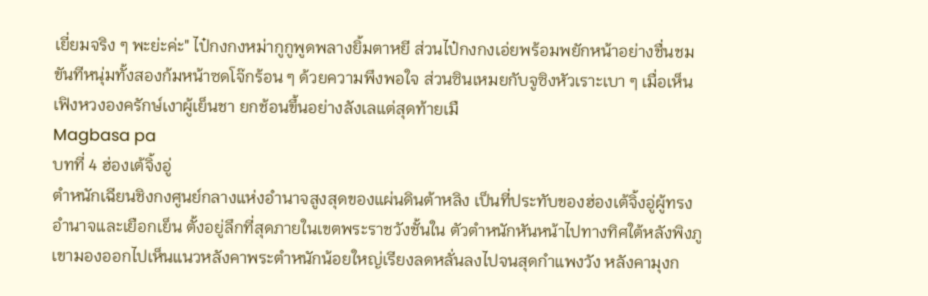เยี่ยมจริง ๆ พะย่ะค่ะ" ไป๋กงกงหม่ากูกูพูดพลางยิ้มตาหยี ส่วนไป๋กงกงเอ่ยพร้อมพยักหน้าอย่างชื่นชม ขันทีหนุ่มทั้งสองก้มหน้าซดโจ๊กร้อน ๆ ด้วยความพึงพอใจ ส่วนซินเหมยกับจูซิงหัวเราะเบา ๆ เมื่อเห็นเฟิงหวงองครักษ์เงาผู้เย็นชา ยกช้อนขึ้นอย่างลังเลแต่สุดท้ายเมื
Magbasa pa
บทที่ 4 ฮ่องเต้จิ้งอู่
ตำหนักเฉียนชิงกงศูนย์กลางแห่งอำนาจสูงสุดของแผ่นดินต้าหลิง เป็นที่ประทับของฮ่องเต้จิ้งอู่ผู้ทรงอำนาจและเยือกเย็น ตั้งอยู่ลึกที่สุดภายในเขตพระราชวังชั้นใน ตัวตำหนักหันหน้าไปทางทิศใต้หลังพิงภูเขามองออกไปเห็นแนวหลังคาพระตำหนักน้อยใหญ่เรียงลดหลั่นลงไปจนสุดกำแพงวัง หลังคามุงก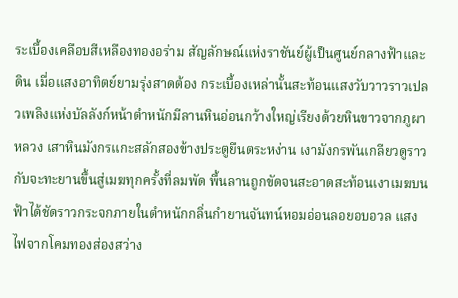ระเบื้องเคลือบสีเหลืองทองอร่าม สัญลักษณ์แห่งราชันย์ผู้เป็นศูนย์กลางฟ้าและดิน เมื่อแสงอาทิตย์ยามรุ่งสาดต้อง กระเบื้องเหล่านั้นสะท้อนแสงวับวาวราวเปลวเพลิงแห่งบัลลังก์หน้าตำหนักมีลานหินอ่อนกว้างใหญ่เรียงด้วยหินขาวจากภูผาหลวง เสาหินมังกรแกะสลักสองข้างประตูยืนตระหง่าน เงามังกรพันเกลียวดูราวกับจะทะยานขึ้นสู่เมฆทุกครั้งที่ลมพัด พื้นลานถูกขัดจนสะอาดสะท้อนเงาเมฆบนฟ้าได้ชัดราวกระจกภายในตำหนักกลิ่นกำยานจันทน์หอมอ่อนลอยอบอวล แสงไฟจากโคมทองส่องสว่าง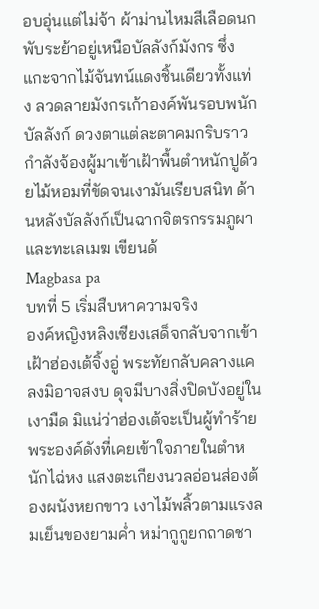อบอุ่นแต่ไม่จ้า ผ้าม่านไหมสีเลือดนกพับระย้าอยู่เหนือบัลลังก์มังกร ซึ่งแกะจากไม้จันทน์แดงชิ้นเดียวทั้งแท่ง ลวดลายมังกรเก้าองค์พันรอบพนักบัลลังก์ ดวงตาแต่ละตาคมกริบราวกำลังจ้องผู้มาเข้าเฝ้าพื้นตำหนักปูด้วยไม้หอมที่ขัดจนเงามันเรียบสนิท ด้านหลังบัลลังก์เป็นฉากจิตรกรรมภูผาและทะเลเมฆ เขียนด้
Magbasa pa
บทที่ 5 เริ่มสืบหาความจริง
องค์หญิงหลิงเซียงเสด็จกลับจากเข้าเฝ้าฮ่องเต้จิ้งอู่ พระทัยกลับคลางแคลงมิอาจสงบ ดุจมีบางสิ่งปิดบังอยู่ในเงามืด มิแน่ว่าฮ่องเต้จะเป็นผู้ทำร้ายพระองค์ดังที่เคยเข้าใจภายในตำหนักไฉ่หง แสงตะเกียงนวลอ่อนส่องต้องผนังหยกขาว เงาไม้พลิ้วตามแรงลมเย็นของยามค่ำ หม่ากูกูยกถาดชา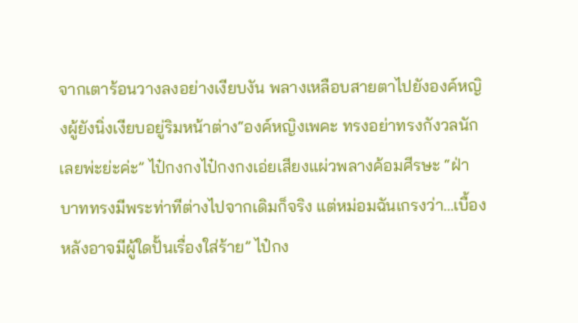จากเตาร้อนวางลงอย่างเงียบงัน พลางเหลือบสายตาไปยังองค์หญิงผู้ยังนิ่งเงียบอยู่ริมหน้าต่าง“องค์หญิงเพคะ ทรงอย่าทรงกังวลนักเลยพ่ะย่ะค่ะ” ไป๋กงกงไป๋กงกงเอ่ยเสียงแผ่วพลางค้อมศีรษะ “ฝ่าบาททรงมีพระท่าทีต่างไปจากเดิมก็จริง แต่หม่อมฉันเกรงว่า…เบื้องหลังอาจมีผู้ใดปั้นเรื่องใส่ร้าย” ไป๋กง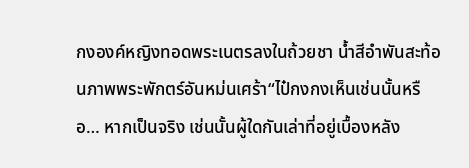กงองค์หญิงทอดพระเนตรลงในถ้วยชา น้ำสีอำพันสะท้อนภาพพระพักตร์อันหม่นเศร้า“ไป๋กงกงเห็นเช่นนั้นหรือ… หากเป็นจริง เช่นนั้นผู้ใดกันเล่าที่อยู่เบื้องหลัง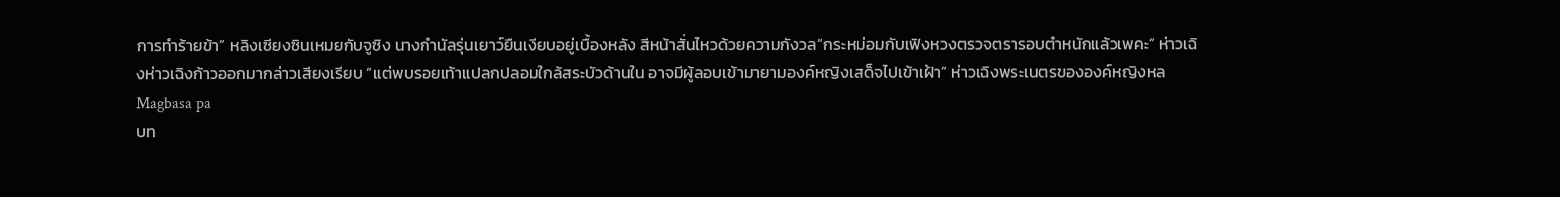การทำร้ายข้า” หลิงเซียงซินเหมยกับจูซิง นางกำนัลรุ่นเยาว์ยืนเงียบอยู่เบื้องหลัง สีหน้าสั่นไหวด้วยความกังวล“กระหม่อมกับเฟิงหวงตรวจตรารอบตำหนักแล้วเพคะ” ห่าวเฉิงห่าวเฉิงก้าวออกมากล่าวเสียงเรียบ “แต่พบรอยเท้าแปลกปลอมใกล้สระบัวด้านใน อาจมีผู้ลอบเข้ามายามองค์หญิงเสด็จไปเข้าเฝ้า” ห่าวเฉิงพระเนตรขององค์หญิงหล
Magbasa pa
บท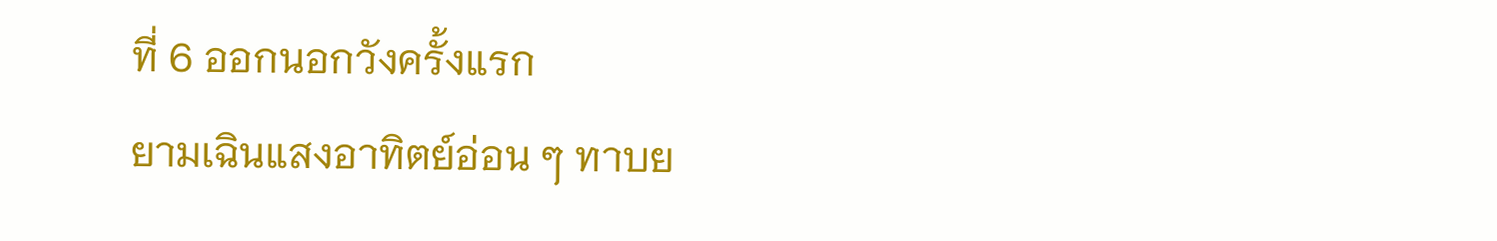ที่ 6 ออกนอกวังครั้งแรก
ยามเฉินแสงอาทิตย์อ่อน ๆ ทาบย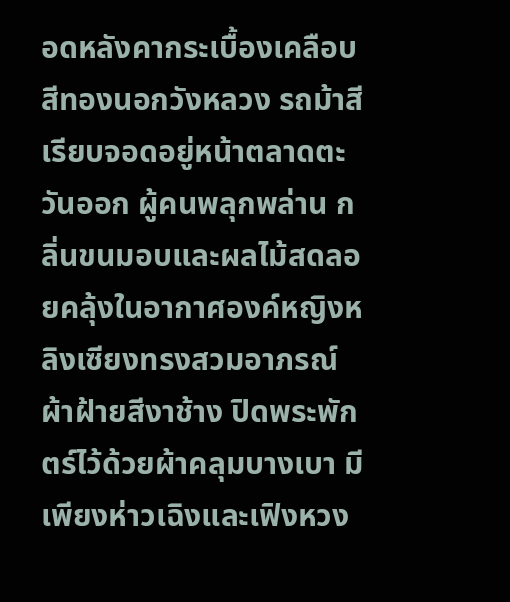อดหลังคากระเบื้องเคลือบสีทองนอกวังหลวง รถม้าสีเรียบจอดอยู่หน้าตลาดตะวันออก ผู้คนพลุกพล่าน กลิ่นขนมอบและผลไม้สดลอยคลุ้งในอากาศองค์หญิงหลิงเซียงทรงสวมอาภรณ์ผ้าฝ้ายสีงาช้าง ปิดพระพักตร์ไว้ด้วยผ้าคลุมบางเบา มีเพียงห่าวเฉิงและเฟิงหวง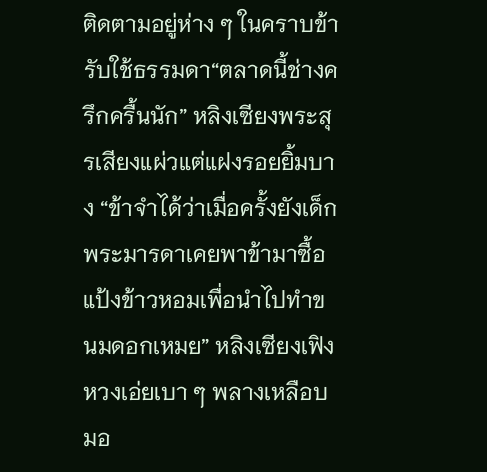ติดตามอยู่ห่าง ๆ ในคราบข้ารับใช้ธรรมดา“ตลาดนี้ช่างครึกครื้นนัก” หลิงเซียงพระสุรเสียงแผ่วแต่แฝงรอยยิ้มบาง “ข้าจำได้ว่าเมื่อครั้งยังเด็ก พระมารดาเคยพาข้ามาซื้อแป้งข้าวหอมเพื่อนำไปทำขนมดอกเหมย” หลิงเซียงเฟิงหวงเอ่ยเบา ๆ พลางเหลือบมอ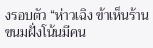งรอบตัว “ห่าวเฉิง ข้าเห็นร้านขนมฝั่งโน้นมีคน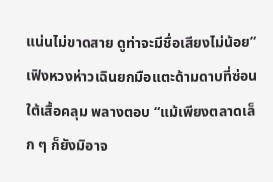แน่นไม่ขาดสาย ดูท่าจะมีชื่อเสียงไม่น้อย” เฟิงหวงห่าวเฉินยกมือแตะด้ามดาบที่ซ่อนใต้เสื้อคลุม พลางตอบ “แม้เพียงตลาดเล็ก ๆ ก็ยังมิอาจ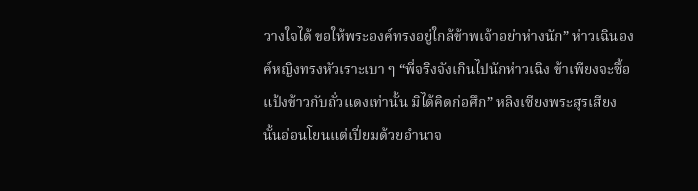วางใจได้ ขอให้พระองค์ทรงอยู่ใกล้ข้าพเจ้าอย่าห่างนัก” ห่าวเฉินองค์หญิงทรงหัวเราะเบา ๆ “พี่จริงจังเกินไปนักห่าวเฉิง ข้าเพียงจะซื้อแป้งข้าวกับถั่วแดงเท่านั้น มิได้คิดก่อศึก” หลิงเซียงพระสุรเสียงนั้นอ่อนโยนแต่เปี่ยมด้วยอำนาจ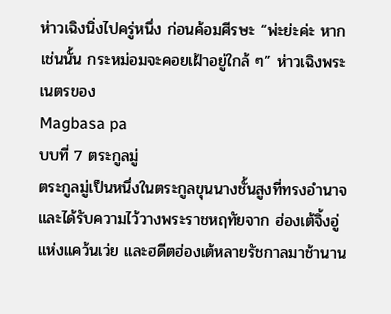ห่าวเฉิงนิ่งไปครู่หนึ่ง ก่อนค้อมศีรษะ “พ่ะย่ะค่ะ หากเช่นนั้น กระหม่อมจะคอยเฝ้าอยู่ใกล้ ๆ” ห่าวเฉิงพระเนตรของ
Magbasa pa
บบที่ 7 ตระกูลมู่
ตระกูลมู่เป็นหนึ่งในตระกูลขุนนางชั้นสูงที่ทรงอำนาจและได้รับความไว้วางพระราชหฤทัยจาก ฮ่องเต้จิ้งอู่แห่งแคว้นเว่ย และฮดีตฮ่องเต้หลายรัชกาลมาช้านาน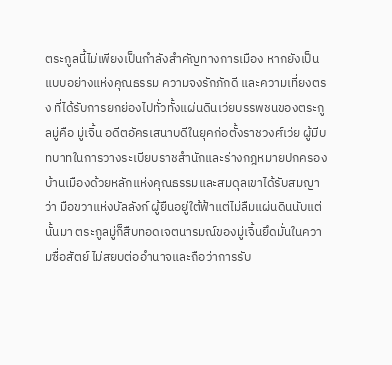ตระกูลนี้ไม่เพียงเป็นกำลังสำคัญทางการเมือง หากยังเป็นแบบอย่างแห่งคุณธรรม ความจงรักภักดี และความเที่ยงตรง ที่ได้รับการยกย่องไปทั่วทั้งแผ่นดินเว่ยบรรพชนของตระกูลมู่คือ มู่เจิ้น อดีตอัครเสนาบดีในยุคก่อตั้งราชวงศ์เว่ย ผู้มีบทบาทในการวางระเบียบราชสำนักและร่างกฎหมายปกครองบ้านเมืองด้วยหลักแห่งคุณธรรมและสมดุลเขาได้รับสมญาว่า มือขวาแห่งบัลลังก์ ผู้ยืนอยู่ใต้ฟ้าแต่ไม่ลืมแผ่นดินนับแต่นั้นมา ตระกูลมู่ก็สืบทอดเจตนารมณ์ของมู่เจิ้นยึดมั่นในความซื่อสัตย์ ไม่สยบต่ออำนาจและถือว่าการรับ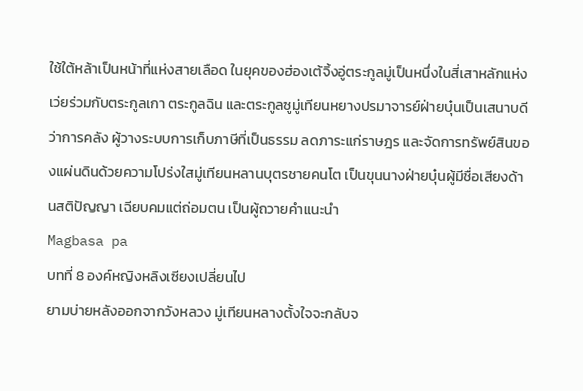ใช้ใต้หล้าเป็นหน้าที่แห่งสายเลือด ในยุคของฮ่องเต้จิ้งอู่ตระกูลมู่เป็นหนึ่งในสี่เสาหลักแห่งเว่ยร่วมกับตระกูลเกา ตระกูลฉิน และตระกูลซูมู่เทียนหยางปรมาจารย์ฝ่ายบุ๋นเป็นเสนาบดีว่าการคลัง ผู้วางระบบการเก็บภาษีที่เป็นธรรม ลดภาระแก่ราษฎร และจัดการทรัพย์สินของแผ่นดินด้วยความโปร่งใสมู่เทียนหลานบุตรชายคนโต เป็นขุนนางฝ่ายบุ๋นผู้มีชื่อเสียงด้านสติปัญญา เฉียบคมแต่ถ่อมตน เป็นผู้ถวายคำแนะนำ
Magbasa pa
บทที่ 8 องค์หญิงหลิงเซียงเปลี่ยนไป
ยามบ่ายหลังออกจากวังหลวง มู่เทียนหลางตั้งใจจะกลับจ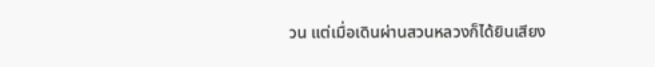วน แต่เมื่อเดินผ่านสวนหลวงก็ได้ยินเสียง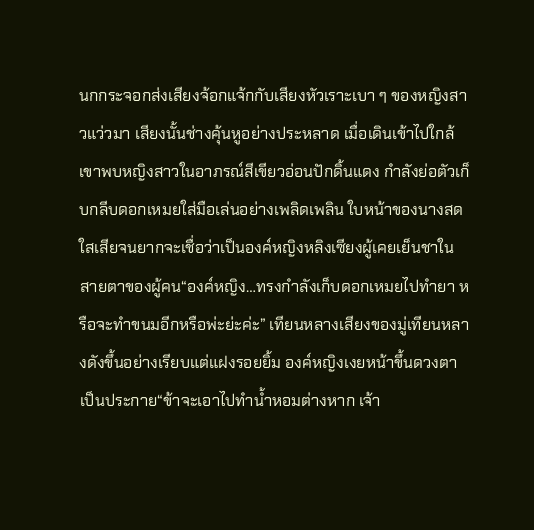นกกระจอกส่งเสียงจ้อกแจ้กกับเสียงหัวเราะเบา ๆ ของหญิงสาวแว่วมา เสียงนั้นช่างคุ้นหูอย่างประหลาด เมื่อเดินเข้าไปใกล้เขาพบหญิงสาวในอาภรณ์สีเขียวอ่อนปักดิ้นแดง กำลังย่อตัวเก็บกลีบดอกเหมยใส่มือเล่นอย่างเพลิดเพลิน ใบหน้าของนางสดใสเสียจนยากจะเชื่อว่าเป็นองค์หญิงหลิงเซียงผู้เคยเย็นชาในสายตาของผู้คน“องค์หญิง…ทรงกำลังเก็บดอกเหมยไปทำยา หรือจะทำขนมอีกหรือพ่ะย่ะค่ะ” เทียนหลางเสียงของมู่เทียนหลางดังขึ้นอย่างเรียบแต่แฝงรอยยิ้ม องค์หญิงเงยหน้าขึ้นดวงตาเป็นประกาย“ข้าจะเอาไปทำน้ำหอมต่างหาก เจ้า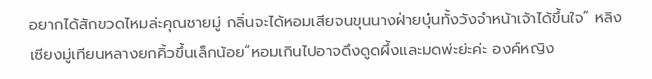อยากได้สักขวดไหมล่ะคุณชายมู่ กลิ่นจะได้หอมเสียจนขุนนางฝ่ายบุ๋นทั้งวังจำหน้าเจ้าได้ขึ้นใจ” หลิงเซียงมู่เทียนหลางยกคิ้วขึ้นเล็กน้อย“หอมเกินไปอาจดึงดูดผึ้งและมดพ่ะย่ะค่ะ องค์หญิง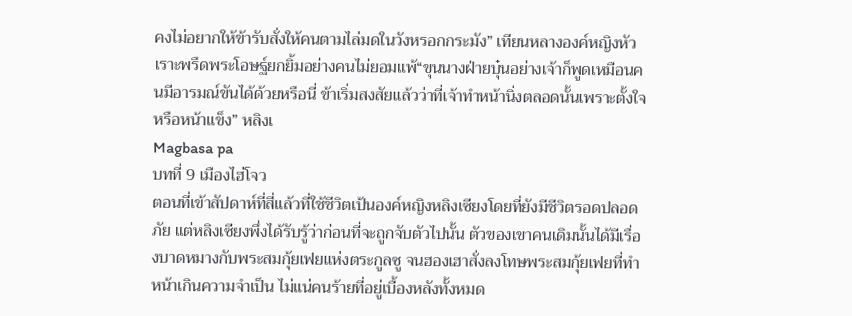คงไม่อยากให้ข้ารับสั่งให้คนตามไล่มดในวังหรอกกระมัง” เทียนหลางองค์หญิงหัวเราะพรืดพระโอษฐ์ยกยิ้มอย่างคนไม่ยอมแพ้“ขุนนางฝ่ายบุ๋นอย่างเจ้าก็พูดเหมือนคนมีอารมณ์ขันได้ด้วยหรือนี่ ข้าเริ่มสงสัยแล้วว่าที่เจ้าทำหน้านิ่งตลอดนั้นเพราะตั้งใจหรือหน้าแข็ง” หลิงเ
Magbasa pa
บทที่ 9 เมืองไฮ่โจว
ตอนที่เข้าสัปดาห์ที่สี่แล้วที่ใช้ชีวิตเป้นองค์หญิงหลิงเซียงโดยที่ยังมีชีวิตรอดปลอดภัย แต่หลิงเซียงพึ่งได้รับรู้ว่าก่อนที่จะถูกจับตัวไปนั้น ตัวของเขาคนเดิมนั้นได้มีเรื่องบาดหมางกับพระสมกุ้ยเฟยแห่งตระกูลซู จนฮองเฮาสั่งลงโทษพระสมกุ้ยเฟยที่ทำหน้าเกินความจำเป็น ไม่แน่คนร้ายที่อยู่เบื้องหลังทั้งหมด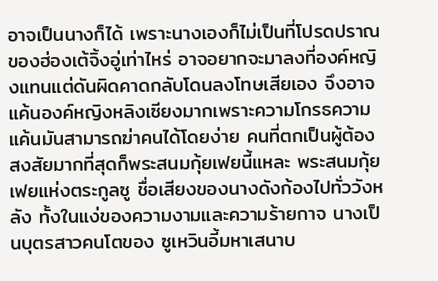อาจเป็นนางก็ได้ เพราะนางเองก็ไม่เป็นที่โปรดปราณของฮ่องเต้จิ้งอู่เท่าไหร่ อาจอยากจะมาลงที่องค์หญิงแทนแต่ดันผิดคาดกลับโดนลงโทษเสียเอง จึงอาจแค้นองค์หญิงหลิงเซียงมากเพราะความโกรธความแค้นมันสามารถฆ่าคนได้โดยง่าย คนที่ตกเป็นผู้ต้องสงสัยมากที่สุดก็พระสนมกุ้ยเฟยนี้แหละ พระสนมกุ้ยเฟยแห่งตระกูลซู ชื่อเสียงของนางดังก้องไปทั่ววังหลัง ทั้งในแง่ของความงามและความร้ายกาจ นางเป็นบุตรสาวคนโตของ ซูเหวินอี้มหาเสนาบ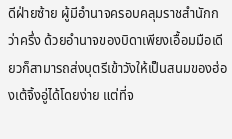ดีฝ่ายซ้าย ผู้มีอำนาจครอบคลุมราชสำนักกว่าครึ่ง ด้วยอำนาจของบิดาเพียงเอื้อมมือเดียวก็สามารถส่งบุตรีเข้าวังให้เป็นสนมของฮ่องเต้จิ้งอู่ได้โดยง่าย แต่ที่จ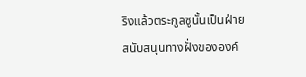ริงแล้วตระกูลซูนั้นเป็นฝ่ายสนับสนุนทางฝั่งขององค์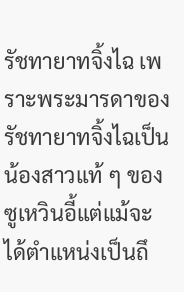รัชทายาทจิ้งไฉ เพราะพระมารดาของรัชทายาทจิ้งไฉเป็นน้องสาวแท้ ๆ ของซูเหวินอี้แต่แม้จะได้ตำแหน่งเป็นถึ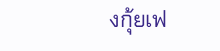งกุ้ยเฟ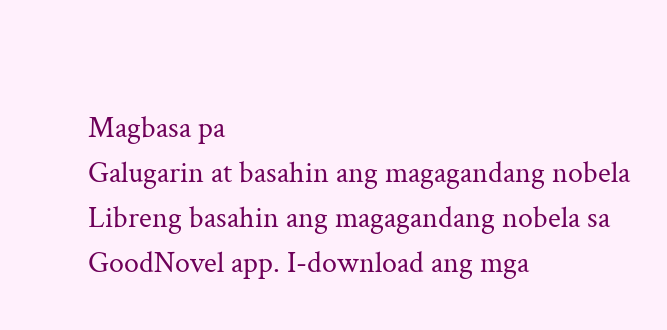Magbasa pa
Galugarin at basahin ang magagandang nobela
Libreng basahin ang magagandang nobela sa GoodNovel app. I-download ang mga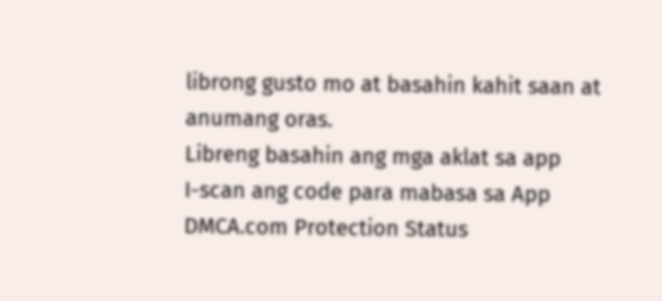librong gusto mo at basahin kahit saan at anumang oras.
Libreng basahin ang mga aklat sa app
I-scan ang code para mabasa sa App
DMCA.com Protection Status